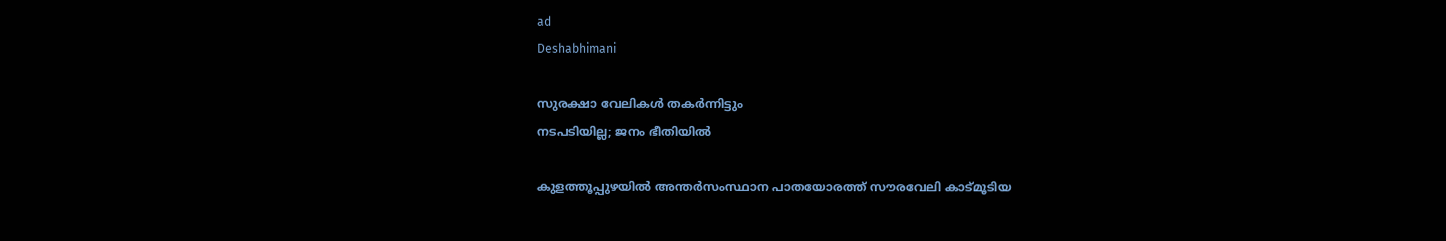ad
Deshabhimani

സുരക്ഷാ വേലികൾ തകർന്നിട്ടും
നടപടിയില്ല; ജനം ഭീതിയിൽ

കുളത്തൂപ്പുഴയിൽ അന്തർസംസ്ഥാന പാതയോരത്ത് സൗരവേലി കാട്മൂടിയ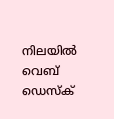നിലയിൽ
വെബ് ഡെസ്ക്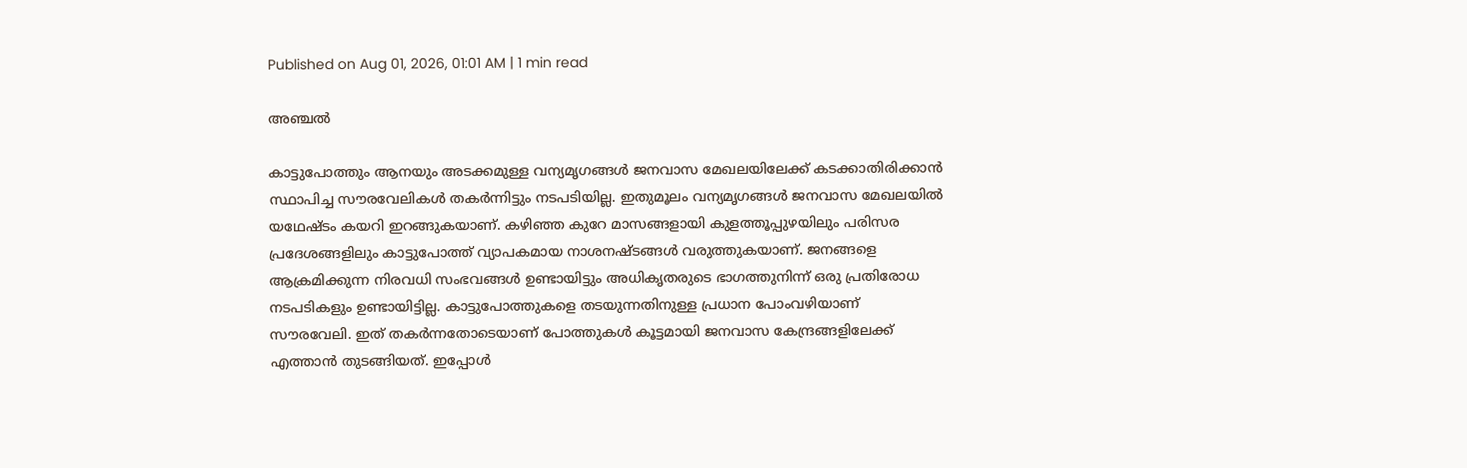Published on Aug 01, 2026, 01:01 AM | 1 min read

അഞ്ചൽ

കാട്ടുപോത്തും ആനയും അടക്കമുള്ള വന്യമൃഗങ്ങൾ ജനവാസ മേഖലയിലേക്ക് കടക്കാതിരിക്കാൻ സ്ഥാപിച്ച സൗരവേലികൾ തകർന്നിട്ടും നടപടിയില്ല. ഇതുമൂലം വന്യമൃഗങ്ങൾ ജനവാസ മേഖലയിൽ യഥേഷ്ടം കയറി ഇറങ്ങുകയാണ്. കഴിഞ്ഞ കുറേ മാസങ്ങളായി കുളത്തൂപ്പുഴയിലും പരിസര പ്രദേശങ്ങളിലും കാട്ടുപോത്ത് വ്യാപകമായ നാശനഷ്ടങ്ങൾ വരുത്തുകയാണ്‌. ജനങ്ങളെ ആക്രമിക്കുന്ന നിരവധി സംഭവങ്ങൾ ഉണ്ടായിട്ടും അധികൃതരുടെ ഭാഗത്തുനിന്ന് ഒരു പ്രതിരോധ നടപടികളും ഉണ്ടായിട്ടില്ല. കാട്ടുപോത്തുകളെ തടയുന്നതിനുള്ള പ്രധാന പോംവഴിയാണ് സൗരവേലി. ഇത് തകർന്നതോടെയാണ് പോത്തുകൾ കൂട്ടമായി ജനവാസ കേന്ദ്രങ്ങളിലേക്ക് എത്താൻ തുടങ്ങിയത്. ഇപ്പോൾ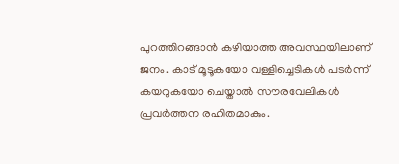പുറത്തിറങ്ങാൻ കഴിയാത്ത അവസ്ഥയിലാണ് ജനം. കാട് മൂടൂകയോ വള്ളിച്ചെടികൾ പടർന്ന് കയറുകയോ ചെയ്താൽ സൗരവേലികൾ പ്രവർത്തന രഹിതമാകും.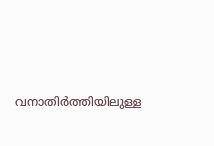വനാതിർത്തിയിലുള്ള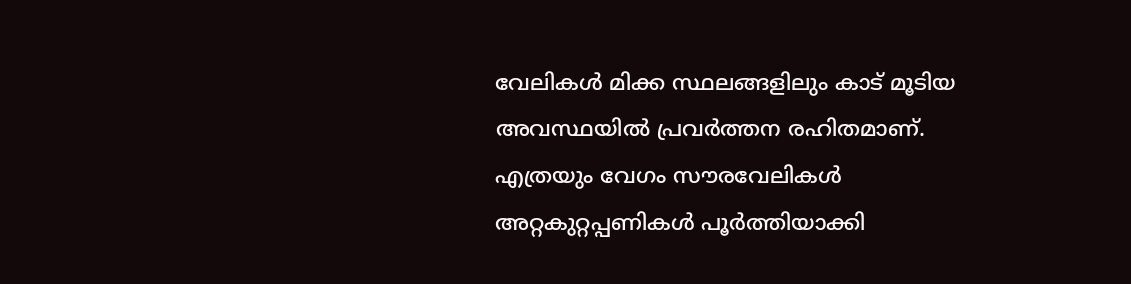വേലികൾ മിക്ക സ്ഥലങ്ങളിലും കാട് മൂടിയ അവസ്ഥയിൽ പ്രവർത്തന രഹിതമാണ്. എത്രയും വേഗം സൗരവേലികൾ അറ്റകുറ്റപ്പണികൾ പൂർത്തിയാക്കി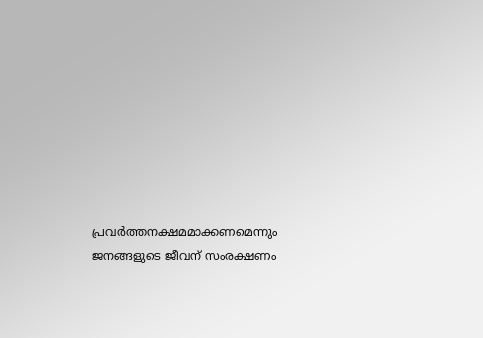പ്രവർത്തനക്ഷമമാക്കണമെന്നും ജനങ്ങളുടെ ജീവന് സംരക്ഷണം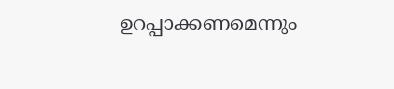ഉറപ്പാക്കണമെന്നും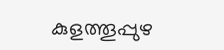കുളത്തൂപ്പുഴ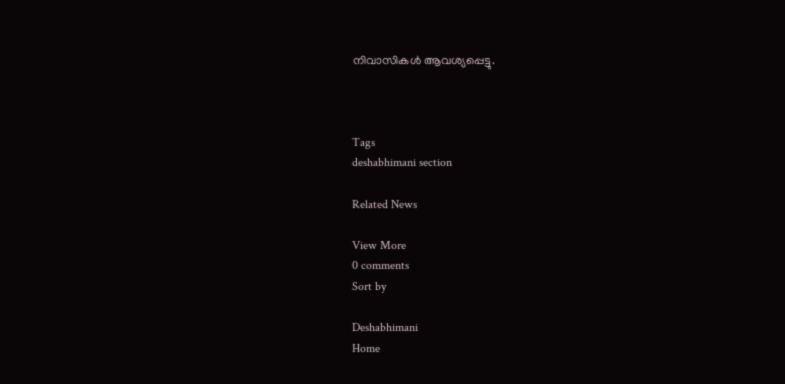നിവാസികൾ ആവശ്യപ്പെട്ടു.



Tags
deshabhimani section

Related News

View More
0 comments
Sort by

Deshabhimani
Home